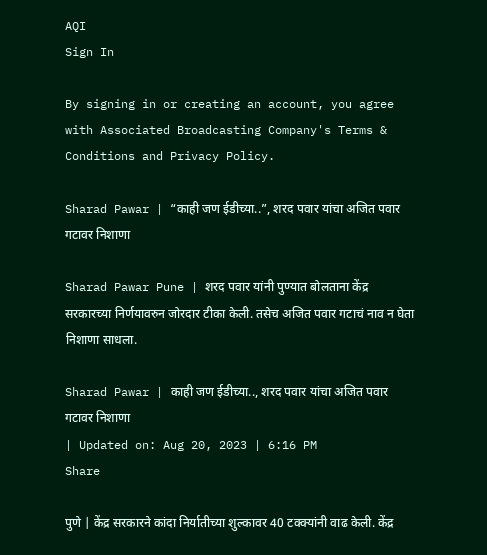AQI
Sign In

By signing in or creating an account, you agree with Associated Broadcasting Company's Terms & Conditions and Privacy Policy.

Sharad Pawar | “काही जण ईडीच्या..”, शरद पवार यांचा अजित पवार गटावर निशाणा

Sharad Pawar Pune | शरद पवार यांनी पुण्यात बोलताना केंद्र सरकारच्या निर्णयावरुन जोरदार टीका केली. तसेच अजित पवार गटाचं नाव न घेता निशाणा साधला.

Sharad Pawar | काही जण ईडीच्या.., शरद पवार यांचा अजित पवार गटावर निशाणा
| Updated on: Aug 20, 2023 | 6:16 PM
Share

पुणे | केंद्र सरकारने कांदा निर्यातीच्या शुल्कावर 40 टक्क्यांनी वाढ केली. केंद्र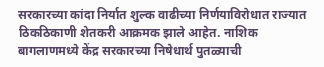सरकारच्या कांदा निर्यात शुल्क वाढीच्या निर्णयाविरोधात राज्यात ठिकठिकाणी शेतकरी आक्रमक झाले आहेत. नाशिक बागलाणमध्ये केंद्र सरकारच्या निषेधार्थ पुतळ्याची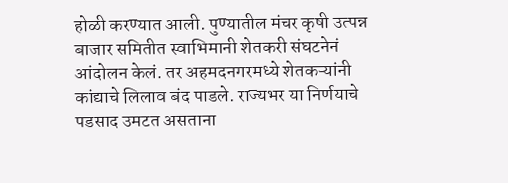होळी करण्यात आली. पुण्यातील मंचर कृषी उत्पन्न बाजार समितीत स्वाभिमानी शेतकरी संघटनेनं आंदोलन केलं. तर अहमदनगरमध्ये शेतकऱ्यांनी कांद्याचे लिलाव बंद पाडले. राज्यभर या निर्णयाचे पडसाद उमटत असताना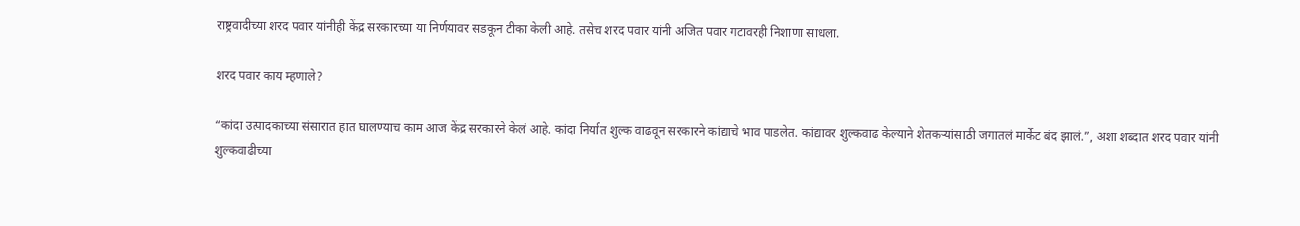राष्ट्रवादीच्या शरद पवार यांनीही केंद्र सरकारच्या या निर्णयावर सडकून टीका केली आहे. तसेच शरद पवार यांनी अजित पवार गटावरही निशाणा साधला.

शरद पवार काय म्हणाले?

“कांदा उत्पादकाच्या संसारात हात घालण्याच काम आज केंद्र सरकारने केलं आहे. कांदा निर्यात शुल्क वाढवून सरकारने कांद्याचे भाव पाडलेत. कांद्यावर शुल्कवाढ केल्याने शेतकऱ्यांसाठी जगातलं मार्केट बंद झालं.”, अशा शब्दात शरद पवार यांनी शुल्कवाढीच्या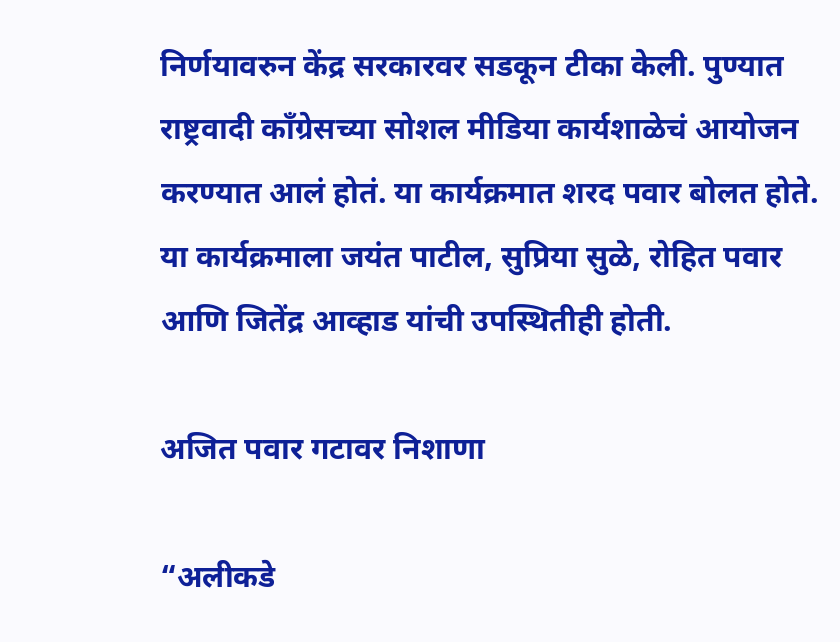निर्णयावरुन केंद्र सरकारवर सडकून टीका केली. पुण्यात राष्ट्रवादी काँग्रेसच्या सोशल मीडिया कार्यशाळेचं आयोजन करण्यात आलं होतं. या कार्यक्रमात शरद पवार बोलत होते. या कार्यक्रमाला जयंत पाटील, सुप्रिया सुळे, रोहित पवार आणि जितेंद्र आव्हाड यांची उपस्थितीही होती.

अजित पवार गटावर निशाणा

“अलीकडे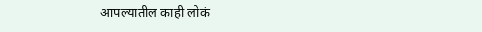आपल्यातील काही लोकं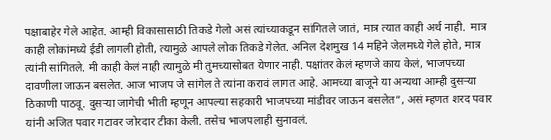पक्षाबाहेर गेले आहेत. आम्ही विकासासाठी तिकडे गेलो असं त्यांच्याकडून सांगितले जातं, मात्र त्यात काही अर्थ नाही.  मात्र काही लोकांमध्ये ईडी लागली होती, त्यामुळे आपले लोक तिकडे गेलेत. अनिल देशमुख 14 महिने जेलमध्ये गेले होते, मात्र त्यांनी सांगितले. मी काही केलं नाही त्यामुळे मी तुमच्यासोबत येणार नाही. पक्षांतर केलं म्हणजे काय केलं, भाजपच्या दावणीला जाऊन बसलेत. आज भाजप जे सांगेल ते त्यांना करावं लागत आहे. आमच्या बाजूने या अन्यथा आम्ही दुसऱ्या ठिकाणी पाठवू. दुसऱ्या जागेची भीती म्हणून आपल्या सहकारी भाजपच्या मांडीवर जाऊन बसलेत”, असं म्हणत शरद पवार यांनी अजित पवार गटावर जोरदार टीका केली. तसेच भाजपलाही सुनावलं.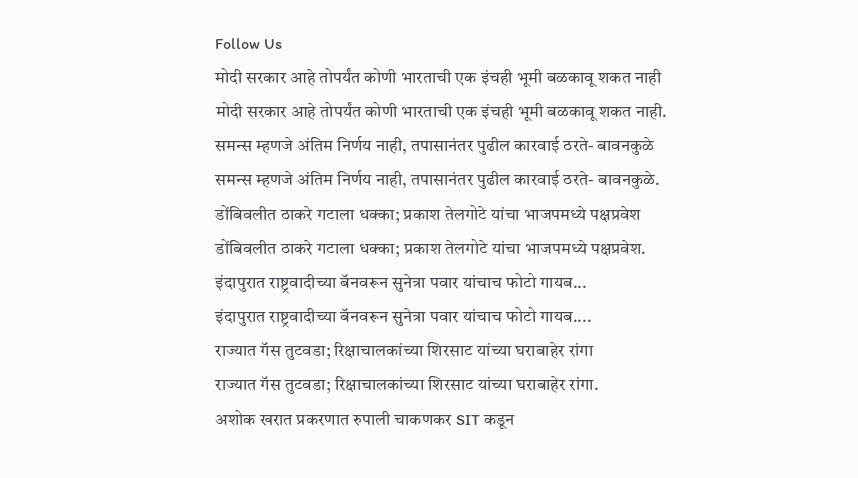Follow Us
मोदी सरकार आहे तोपर्यंत कोणी भारताची एक इंचही भूमी बळकावू शकत नाही
मोदी सरकार आहे तोपर्यंत कोणी भारताची एक इंचही भूमी बळकावू शकत नाही.
समन्स म्हणजे अंतिम निर्णय नाही, तपासानंतर पुढील कारवाई ठरते- बावनकुळे
समन्स म्हणजे अंतिम निर्णय नाही, तपासानंतर पुढील कारवाई ठरते- बावनकुळे.
डोंबिवलीत ठाकरे गटाला धक्का; प्रकाश तेलगोटे यांचा भाजपमध्ये पक्षप्रवेश
डोंबिवलीत ठाकरे गटाला धक्का; प्रकाश तेलगोटे यांचा भाजपमध्ये पक्षप्रवेश.
इंदापुरात राष्ट्रवादीच्या बॅनवरून सुनेत्रा पवार यांचाच फोटो गायब...
इंदापुरात राष्ट्रवादीच्या बॅनवरून सुनेत्रा पवार यांचाच फोटो गायब....
राज्यात गॅस तुटवडा; रिक्षाचालकांच्या शिरसाट यांच्या घराबाहेर रांगा
राज्यात गॅस तुटवडा; रिक्षाचालकांच्या शिरसाट यांच्या घराबाहेर रांगा.
अशोक खरात प्रकरणात रुपाली चाकणकर SIT कडून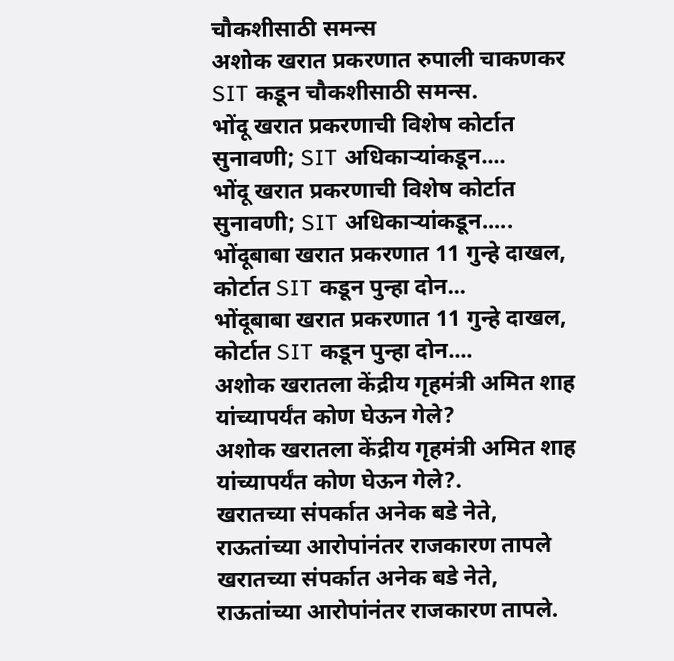चौकशीसाठी समन्स
अशोक खरात प्रकरणात रुपाली चाकणकर SIT कडून चौकशीसाठी समन्स.
भोंदू खरात प्रकरणाची विशेष कोर्टात सुनावणी; SIT अधिकाऱ्यांकडून....
भोंदू खरात प्रकरणाची विशेष कोर्टात सुनावणी; SIT अधिकाऱ्यांकडून.....
भोंदूबाबा खरात प्रकरणात 11 गुन्हे दाखल, कोर्टात SIT कडून पुन्हा दोन...
भोंदूबाबा खरात प्रकरणात 11 गुन्हे दाखल, कोर्टात SIT कडून पुन्हा दोन....
अशोक खरातला केंद्रीय गृहमंत्री अमित शाह यांच्यापर्यंत कोण घेऊन गेले?
अशोक खरातला केंद्रीय गृहमंत्री अमित शाह यांच्यापर्यंत कोण घेऊन गेले?.
खरातच्या संपर्कात अनेक बडे नेते, राऊतांच्या आरोपांनंतर राजकारण तापले
खरातच्या संपर्कात अनेक बडे नेते, राऊतांच्या आरोपांनंतर राजकारण तापले.